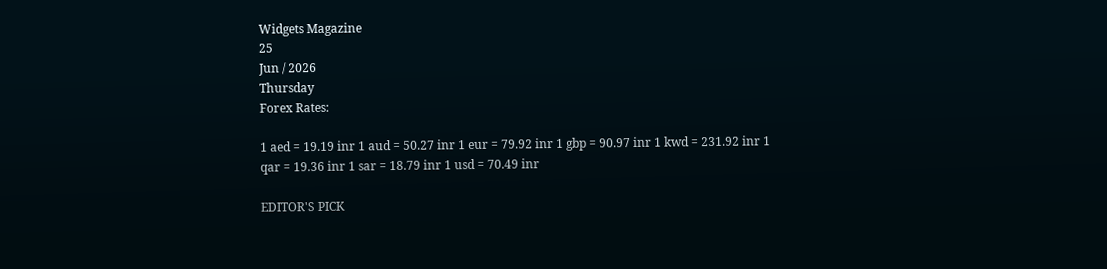Widgets Magazine
25
Jun / 2026
Thursday
Forex Rates:

1 aed = 19.19 inr 1 aud = 50.27 inr 1 eur = 79.92 inr 1 gbp = 90.97 inr 1 kwd = 231.92 inr 1 qar = 19.36 inr 1 sar = 18.79 inr 1 usd = 70.49 inr

EDITOR'S PICK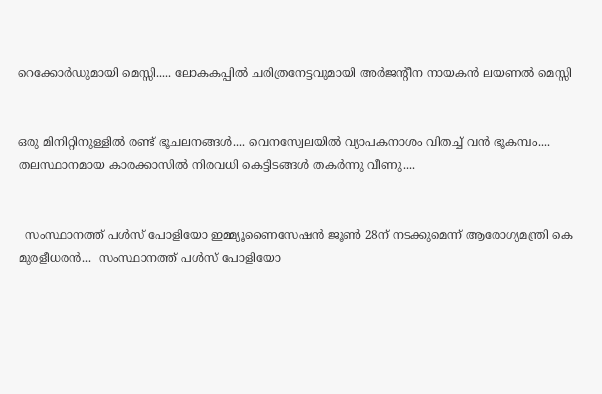റെക്കോർഡുമായി മെസ്സി..... ലോകകപ്പിൽ ചരിത്രനേട്ടവുമായി അർജന്റീന നായകൻ ലയണൽ മെസ്സി


ഒരു മിനിറ്റിനുള്ളില്‍ രണ്ട് ഭൂചലനങ്ങൾ.... വെനസ്വേലയില്‍ വ്യാപകനാശം വിതച്ച് വന്‍ ഭൂകമ്പം.... തലസ്ഥാനമായ കാരക്കാസില്‍ നിരവധി കെട്ടിടങ്ങള്‍ തകര്‍ന്നു വീണു....


  സംസ്ഥാനത്ത് പൾസ് പോളിയോ ഇമ്മ്യൂണൈസേഷൻ ജൂൺ 28ന് നടക്കുമെന്ന് ആരോഗ്യമന്ത്രി കെ മുരളീധരൻ...  സംസ്ഥാനത്ത് പൾസ് പോളിയോ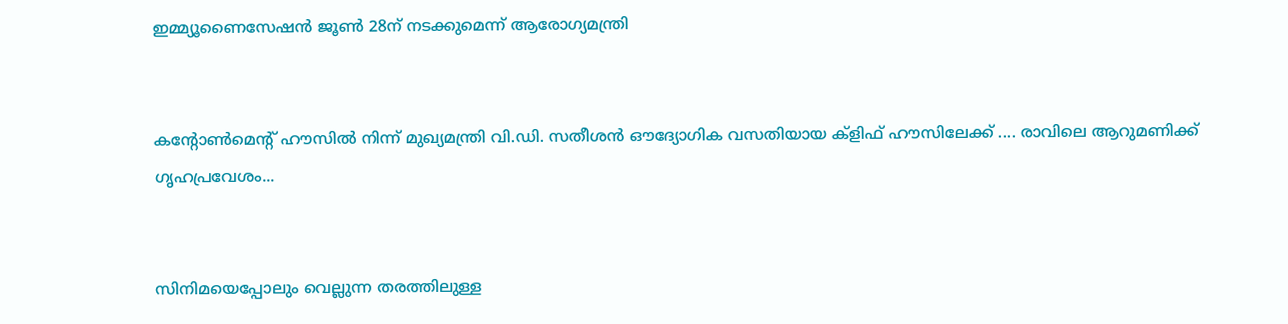ഇമ്മ്യൂണൈസേഷൻ ജൂൺ 28ന് നടക്കുമെന്ന് ആരോഗ്യമന്ത്രി


കന്റോണ്‍മെന്റ് ഹൗസിൽ നിന്ന് മുഖ്യമന്ത്രി വി.ഡി. സതീശൻ ഔദ്യോഗിക വസതിയായ ക്ളിഫ് ഹൗസിലേക്ക് .... രാവിലെ ആറുമണിക്ക് ഗൃഹപ്രവേശം...


സിനിമയെപ്പോലും വെല്ലുന്ന തരത്തിലുള്ള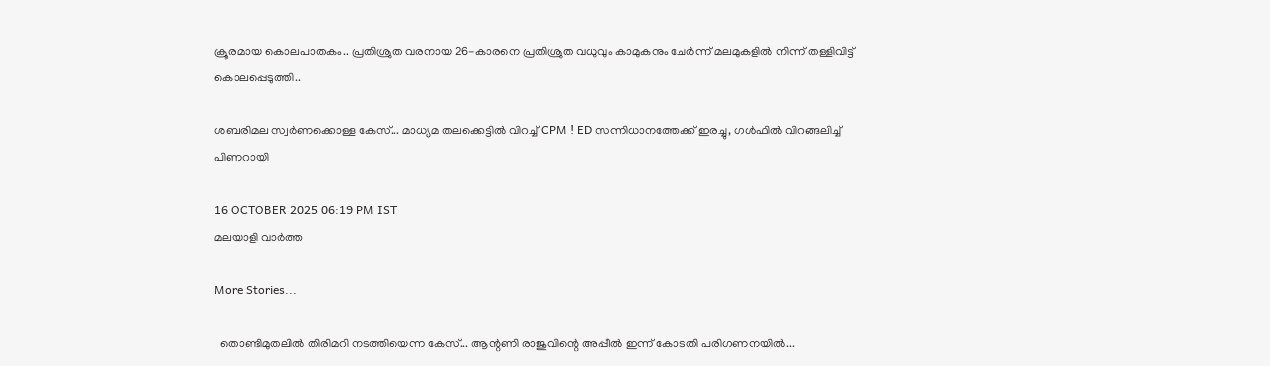ക്രൂരമായ കൊലപാതകം.. പ്രതിശ്രുത വരനായ 26-കാരനെ പ്രതിശ്രുത വധുവും കാമുകനും ചേര്‍ന്ന് മലമുകളില്‍ നിന്ന് തള്ളിവിട്ട് കൊലപ്പെടുത്തി..

ശബരിമല സ്വര്‍ണക്കൊള്ള കേസ്... മാധ്യമ തലക്കെട്ടില്‍ വിറച്ച് CPM ! ED സന്നിധാനത്തേക്ക് ഇരച്ചു, ഗള്‍ഫില്‍ വിറങ്ങലിച്ച് പിണറായി

16 OCTOBER 2025 06:19 PM IST
മലയാളി വാര്‍ത്ത

More Stories...

  തൊണ്ടിമുതലിൽ തിരിമറി നടത്തിയെന്ന കേസ്... ആന്റണി രാജുവിന്റെ അപ്പീൽ ഇന്ന് കോടതി പരിഗണനയിൽ...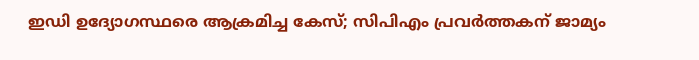ഇഡി ഉദ്യോഗസ്ഥരെ ആക്രമിച്ച കേസ്; സിപിഎം പ്രവർത്തകന് ജാമ്യം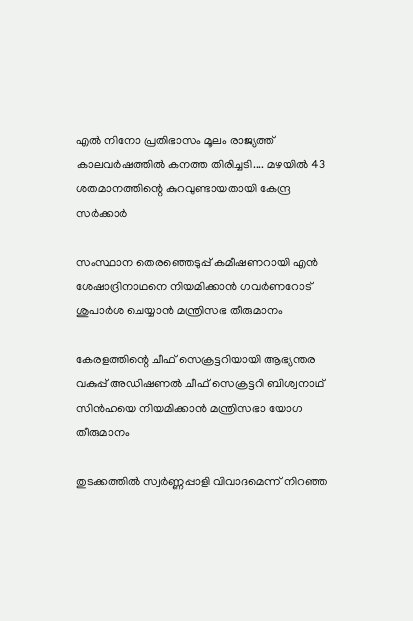എൽ നിനോ പ്രതിഭാസം മൂലം രാജ്യത്ത് കാലവർഷത്തിൽ കനത്ത തിരിച്ചടി.... മഴയിൽ 43 ശതമാനത്തിന്റെ കുറവുണ്ടായതായി കേന്ദ്ര സർക്കാർ

സംസ്ഥാന തെരഞ്ഞെടുപ്പ്‌ കമീഷണറായി എന്‍ ശേഷാദ്രിനാഥനെ നിയമിക്കാൻ ഗവര്‍ണറോട് ശുപാര്‍ശ ചെയ്യാന്‍ മന്ത്രിസഭ തീരുമാനം

കേരളത്തിന്റെ ചീഫ് സെക്രട്ടറിയായി ആഭ്യന്തര വകുപ്പ് അഡിഷണൽ ചീഫ് സെക്രട്ടറി ബിശ്വനാഥ് സിൻഹയെ നിയമിക്കാൻ മന്ത്രിസഭാ യോഗ തീരുമാനം

തുടക്കത്തില്‍ സ്വര്‍ണ്ണപ്പാളി വിവാദമെന്ന് നിറഞ്ഞ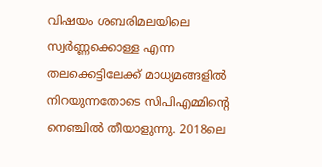വിഷയം ശബരിമലയിലെ സ്വര്‍ണ്ണക്കൊള്ള എന്ന തലക്കെട്ടിലേക്ക് മാധ്യമങ്ങളില്‍ നിറയുന്നതോടെ സിപിഎമ്മിന്റെ നെഞ്ചില്‍ തീയാളുന്നു. 2018ലെ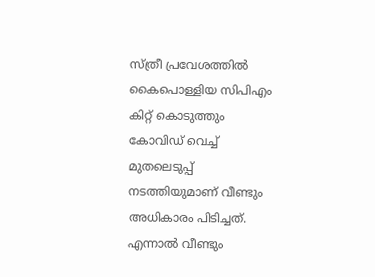സ്ത്രീ പ്രവേശത്തില്‍ കൈപൊള്ളിയ സിപിഎം കിറ്റ് കൊടുത്തും കോവിഡ് വെച്ച് മുതലെടുപ്പ് നടത്തിയുമാണ് വീണ്ടും അധികാരം പിടിച്ചത്. എന്നാല്‍ വീണ്ടും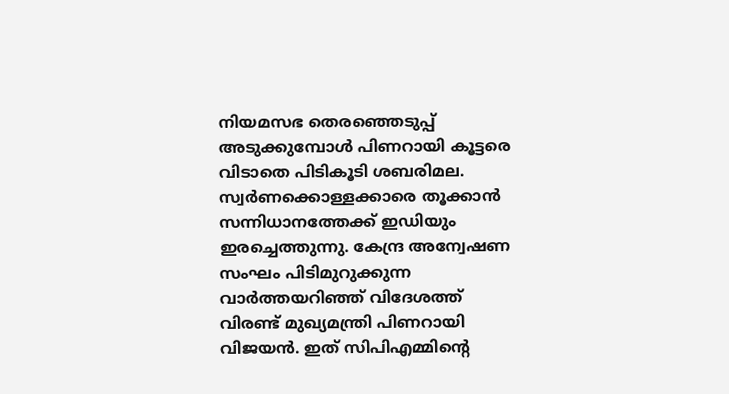നിയമസഭ തെരഞ്ഞെടുപ്പ് അടുക്കുമ്പോള്‍ പിണറായി കൂട്ടരെ വിടാതെ പിടികൂടി ശബരിമല. സ്വര്‍ണക്കൊള്ളക്കാരെ തൂക്കാന്‍ സന്നിധാനത്തേക്ക് ഇഡിയും ഇരച്ചെത്തുന്നു. കേന്ദ്ര അന്വേഷണ സംഘം പിടിമുറുക്കുന്ന വാര്‍ത്തയറിഞ്ഞ് വിദേശത്ത് വിരണ്ട് മുഖ്യമന്ത്രി പിണറായി വിജയന്‍. ഇത് സിപിഎമ്മിന്റെ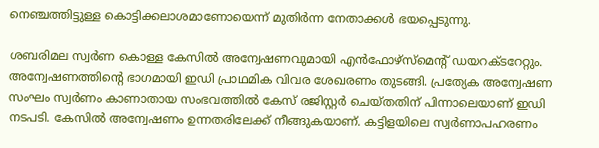നെഞ്ചത്തിട്ടുള്ള കൊട്ടിക്കലാശമാണോയെന്ന് മുതിര്‍ന്ന നേതാക്കള്‍ ഭയപ്പെടുന്നു.

ശബരിമല സ്വര്‍ണ കൊള്ള കേസില്‍ അന്വേഷണവുമായി എന്‍ഫോഴ്‌സ്‌മെന്റ് ഡയറക്ടറേറ്റും. അന്വേഷണത്തിന്റെ ഭാഗമായി ഇഡി പ്രാഥമിക വിവര ശേഖരണം തുടങ്ങി. പ്രത്യേക അന്വേഷണ സംഘം സ്വര്‍ണം കാണാതായ സംഭവത്തില്‍ കേസ് രജിസ്റ്റര്‍ ചെയ്തതിന് പിന്നാലെയാണ് ഇഡി നടപടി. കേസില്‍ അന്വേഷണം ഉന്നതരിലേക്ക് നീങ്ങുകയാണ്. കട്ടിളയിലെ സ്വര്‍ണാപഹരണം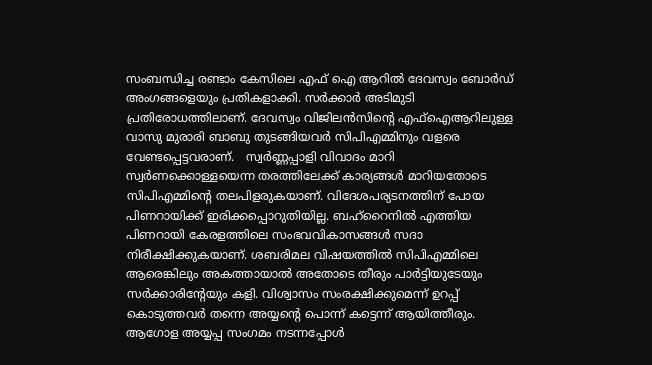സംബന്ധിച്ച രണ്ടാം കേസിലെ എഫ് ഐ ആറില്‍ ദേവസ്വം ബോര്‍ഡ് അംഗങ്ങളെയും പ്രതികളാക്കി. സര്‍ക്കാര്‍ അടിമുടി പ്രതിരോധത്തിലാണ്. ദേവസ്വം വിജിലന്‍സിന്റെ എഫ്‌ഐആറിലുള്ള വാസു മുരാരി ബാബു തുടങ്ങിയവര്‍ സിപിഎമ്മിനും വളരെ വേണ്ടപ്പെട്ടവരാണ്.   സ്വര്‍ണ്ണപ്പാളി വിവാദം മാറി സ്വര്‍ണക്കൊള്ളയെന്ന തരത്തിലേക്ക് കാര്യങ്ങള്‍ മാറിയതോടെ സിപിഎമ്മിന്റെ തലപിളരുകയാണ്. വിദേശപര്യടനത്തിന് പോയ പിണറായിക്ക് ഇരിക്കപ്പൊറുതിയില്ല. ബഹ്‌റൈനില്‍ എത്തിയ പിണറായി കേരളത്തിലെ സംഭവവികാസങ്ങള്‍ സദാ നിരീക്ഷിക്കുകയാണ്. ശബരിമല വിഷയത്തില്‍ സിപിഎമ്മിലെ ആരെങ്കിലും അകത്തായാല്‍ അതോടെ തീരും പാര്‍ട്ടിയുടേയും സര്‍ക്കാരിന്റേയും കളി. വിശ്വാസം സംരക്ഷിക്കുമെന്ന് ഉറപ്പ് കൊടുത്തവര്‍ തന്നെ അയ്യന്റെ പൊന്ന് കട്ടെന്ന് ആയിത്തീരും. ആഗോള അയ്യപ്പ സംഗമം നടന്നപ്പോള്‍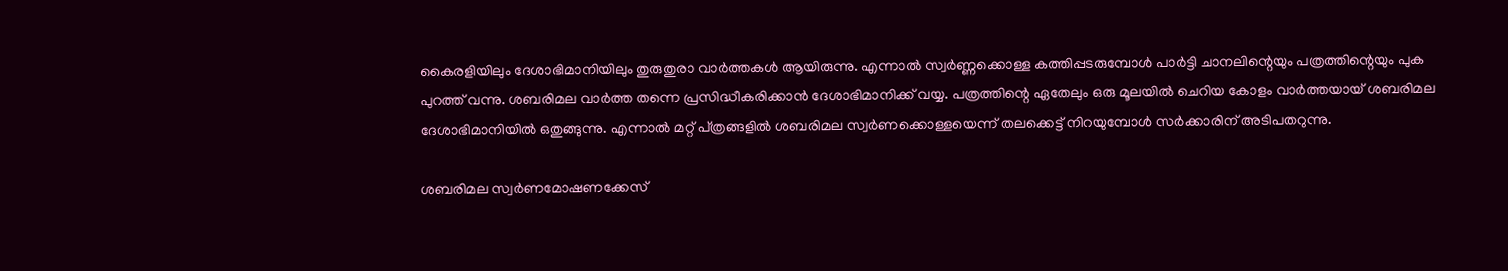കൈരളിയിലും ദേശാഭിമാനിയിലും തുരുതുരാ വാര്‍ത്തകള്‍ ആയിരുന്നു. എന്നാല്‍ സ്വര്‍ണ്ണക്കൊള്ള കത്തിപ്പടരുമ്പോള്‍ പാര്‍ട്ടി ചാനലിന്റെയും പത്രത്തിന്റെയും പുക പുറത്ത് വന്നു. ശബരിമല വാര്‍ത്ത തന്നെ പ്രസിദ്ധീകരിക്കാന്‍ ദേശാഭിമാനിക്ക് വയ്യ. പത്രത്തിന്റെ ഏതേലും ഒരു മൂലയില്‍ ചെറിയ കോളം വാര്‍ത്തയായ് ശബരിമല ദേശാഭിമാനിയില്‍ ഒതുങ്ങുന്നു. എന്നാല്‍ മറ്റ് പ്ത്രങ്ങളില്‍ ശബരിമല സ്വര്‍ണക്കൊള്ളയെന്ന് തലക്കെട്ട് നിറയുമ്പോള്‍ സര്‍ക്കാരിന് അടിപതറുന്നു.

ശബരിമല സ്വര്‍ണമോഷണക്കേസ്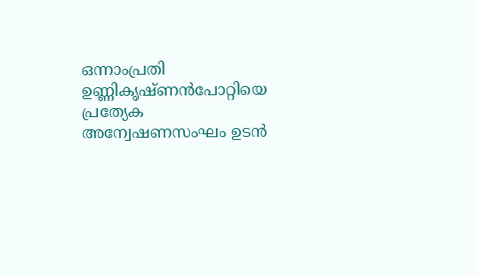ഒന്നാംപ്രതി ഉണ്ണികൃഷ്ണന്‍പോറ്റിയെ പ്രത്യേക അന്വേഷണസംഘം ഉടന്‍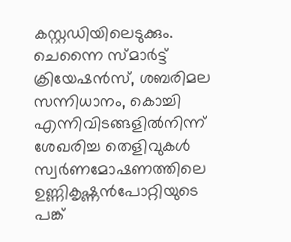കസ്റ്റഡിയിലെടുക്കും. ചെന്നൈ സ്മാര്‍ട്ട് ക്രിയേഷന്‍സ്, ശബരിമല സന്നിധാനം, കൊച്ചി എന്നിവിടങ്ങളില്‍നിന്ന് ശേഖരിച്ച തെളിവുകള്‍ സ്വര്‍ണമോഷണത്തിലെ ഉണ്ണികൃഷ്ണന്‍പോറ്റിയുടെ പങ്ക്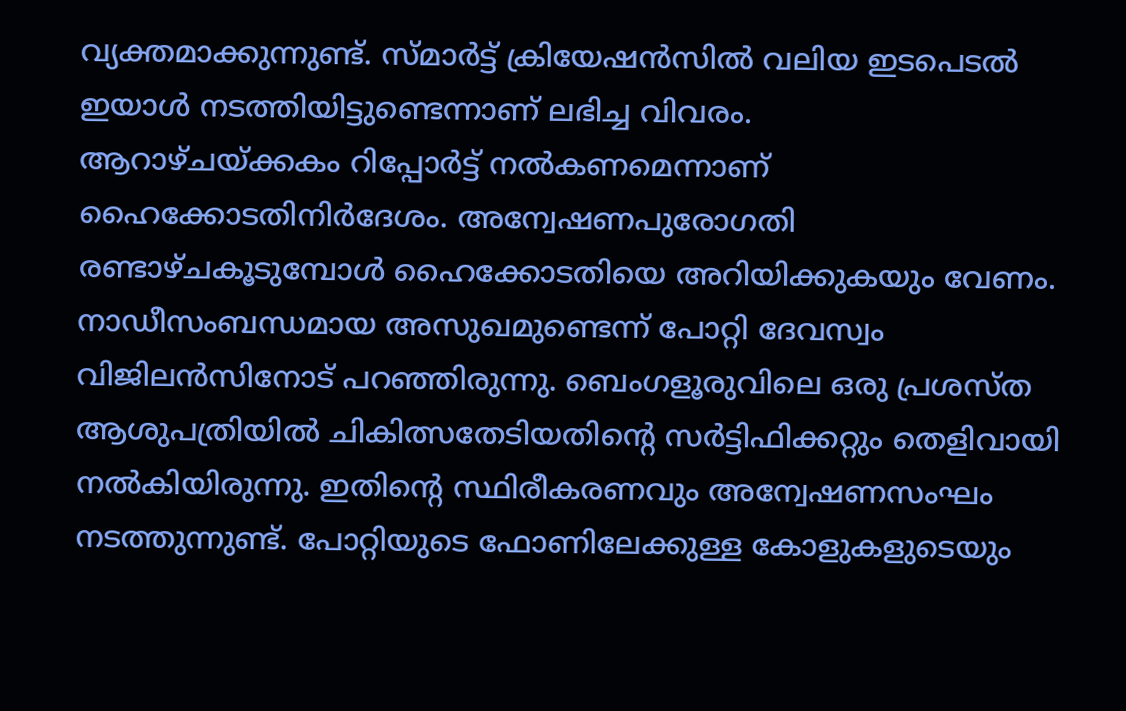വ്യക്തമാക്കുന്നുണ്ട്. സ്മാര്‍ട്ട് ക്രിയേഷന്‍സില്‍ വലിയ ഇടപെടല്‍ ഇയാള്‍ നടത്തിയിട്ടുണ്ടെന്നാണ് ലഭിച്ച വിവരം.
ആറാഴ്ചയ്ക്കകം റിപ്പോര്‍ട്ട് നല്‍കണമെന്നാണ് ഹൈക്കോടതിനിര്‍ദേശം. അന്വേഷണപുരോഗതി രണ്ടാഴ്ചകൂടുമ്പോള്‍ ഹൈക്കോടതിയെ അറിയിക്കുകയും വേണം. നാഡീസംബന്ധമായ അസുഖമുണ്ടെന്ന് പോറ്റി ദേവസ്വം വിജിലന്‍സിനോട് പറഞ്ഞിരുന്നു. ബെംഗളൂരുവിലെ ഒരു പ്രശസ്ത ആശുപത്രിയില്‍ ചികിത്സതേടിയതിന്റെ സര്‍ട്ടിഫിക്കറ്റും തെളിവായി നല്‍കിയിരുന്നു. ഇതിന്റെ സ്ഥിരീകരണവും അന്വേഷണസംഘം നടത്തുന്നുണ്ട്. പോറ്റിയുടെ ഫോണിലേക്കുള്ള കോളുകളുടെയും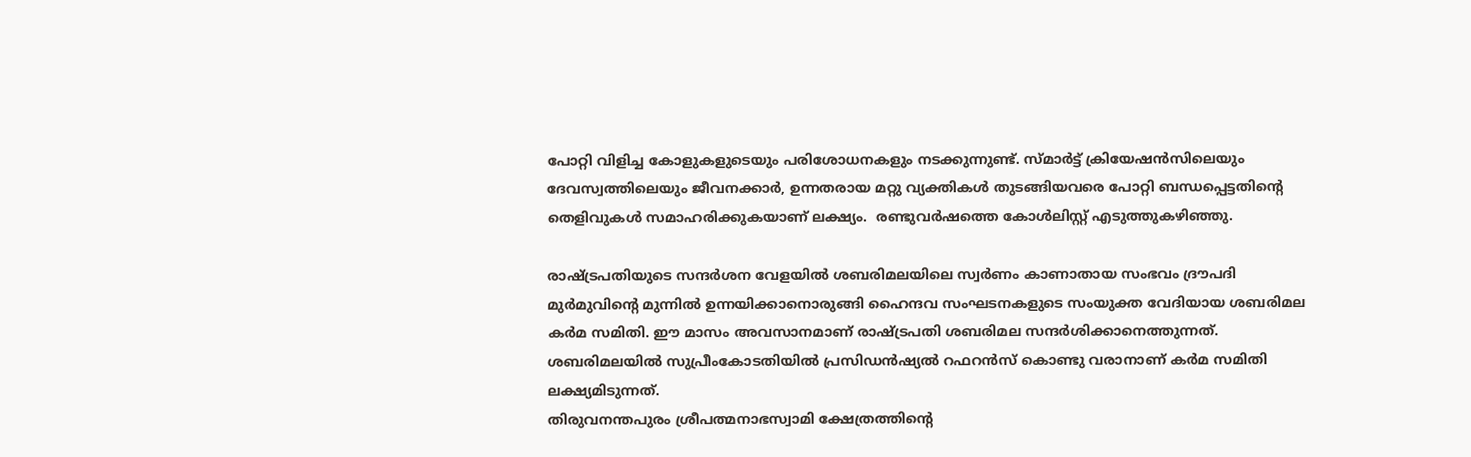പോറ്റി വിളിച്ച കോളുകളുടെയും പരിശോധനകളും നടക്കുന്നുണ്ട്. സ്മാര്‍ട്ട് ക്രിയേഷന്‍സിലെയും ദേവസ്വത്തിലെയും ജീവനക്കാര്‍, ഉന്നതരായ മറ്റു വ്യക്തികള്‍ തുടങ്ങിയവരെ പോറ്റി ബന്ധപ്പെട്ടതിന്റെ തെളിവുകള്‍ സമാഹരിക്കുകയാണ് ലക്ഷ്യം.  രണ്ടുവര്‍ഷത്തെ കോള്‍ലിസ്റ്റ് എടുത്തുകഴിഞ്ഞു.

രാഷ്ട്രപതിയുടെ സന്ദര്‍ശന വേളയില്‍ ശബരിമലയിലെ സ്വര്‍ണം കാണാതായ സംഭവം ദ്രൗപദി മുര്‍മുവിന്റെ മുന്നില്‍ ഉന്നയിക്കാനൊരുങ്ങി ഹൈന്ദവ സംഘടനകളുടെ സംയുക്ത വേദിയായ ശബരിമല കര്‍മ സമിതി. ഈ മാസം അവസാനമാണ് രാഷ്ട്രപതി ശബരിമല സന്ദര്‍ശിക്കാനെത്തുന്നത്. ശബരിമലയില്‍ സുപ്രീംകോടതിയില്‍ പ്രസിഡന്‍ഷ്യല്‍ റഫറന്‍സ് കൊണ്ടു വരാനാണ് കര്‍മ സമിതി ലക്ഷ്യമിടുന്നത്.
തിരുവനന്തപുരം ശ്രീപത്മനാഭസ്വാമി ക്ഷേത്രത്തിന്റെ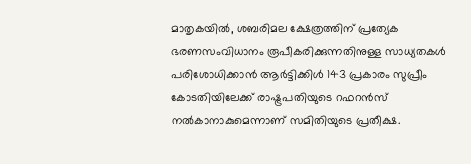മാതൃകയില്‍, ശബരിമല ക്ഷേത്രത്തിന് പ്രത്യേക ഭരണസംവിധാനം രൂപീകരിക്കുന്നതിനുള്ള സാധ്യതകള്‍ പരിശോധിക്കാന്‍ ആര്‍ട്ടിക്കിള്‍ 143 പ്രകാരം സുപ്രീം കോടതിയിലേക്ക് രാഷ്ട്രപതിയുടെ റഫറന്‍സ് നല്‍കാനാകുമെന്നാണ് സമിതിയുടെ പ്രതീക്ഷ.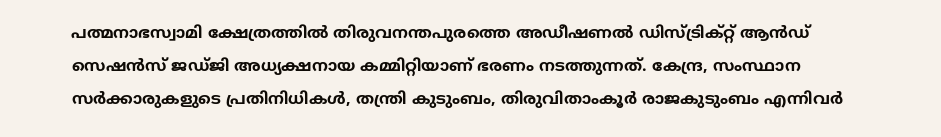പത്മനാഭസ്വാമി ക്ഷേത്രത്തില്‍ തിരുവനന്തപുരത്തെ അഡീഷണല്‍ ഡിസ്ട്രിക്റ്റ് ആന്‍ഡ് സെഷന്‍സ് ജഡ്ജി അധ്യക്ഷനായ കമ്മിറ്റിയാണ് ഭരണം നടത്തുന്നത്. കേന്ദ്ര, സംസ്ഥാന സര്‍ക്കാരുകളുടെ പ്രതിനിധികള്‍, തന്ത്രി കുടുംബം, തിരുവിതാംകൂര്‍ രാജകുടുംബം എന്നിവര്‍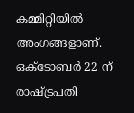കമ്മിറ്റിയില്‍ അംഗങ്ങളാണ്. ഒക്ടോബര്‍ 22 ന് രാഷ്ട്രപതി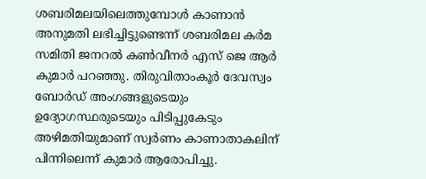ശബരിമലയിലെത്തുമ്പോള്‍ കാണാന്‍ അനുമതി ലഭിച്ചിട്ടുണ്ടെന്ന് ശബരിമല കര്‍മ സമിതി ജനറല്‍ കണ്‍വീനര്‍ എസ് ജെ ആര്‍ കുമാര്‍ പറഞ്ഞു. തിരുവിതാംകൂര്‍ ദേവസ്വം ബോര്‍ഡ് അംഗങ്ങളുടെയും ഉദ്യോഗസ്ഥരുടെയും പിടിപ്പുകേടും അഴിമതിയുമാണ് സ്വര്‍ണം കാണാതാകലിന് പിന്നിലെന്ന് കുമാര്‍ ആരോപിച്ചു.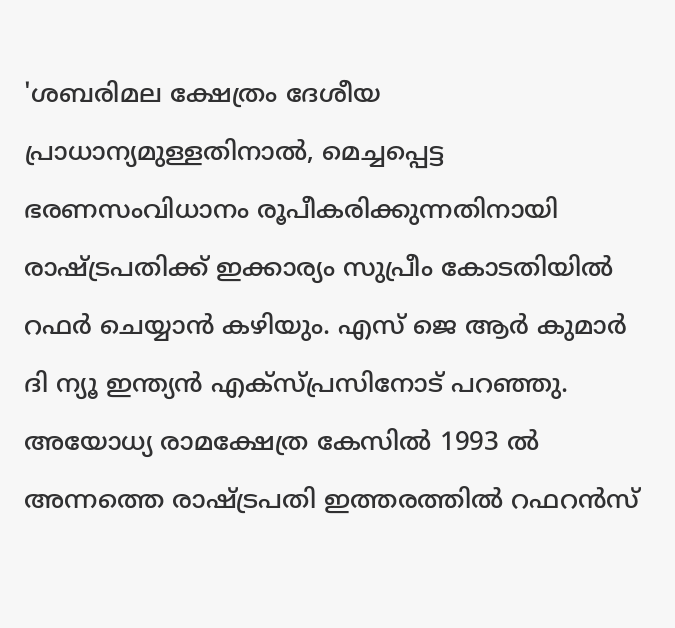'ശബരിമല ക്ഷേത്രം ദേശീയ പ്രാധാന്യമുള്ളതിനാല്‍, മെച്ചപ്പെട്ട ഭരണസംവിധാനം രൂപീകരിക്കുന്നതിനായി രാഷ്ട്രപതിക്ക് ഇക്കാര്യം സുപ്രീം കോടതിയില്‍ റഫര്‍ ചെയ്യാന്‍ കഴിയും. എസ് ജെ ആര്‍ കുമാര്‍ ദി ന്യൂ ഇന്ത്യന്‍ എക്‌സ്പ്രസിനോട് പറഞ്ഞു. അയോധ്യ രാമക്ഷേത്ര കേസില്‍ 1993 ല്‍ അന്നത്തെ രാഷ്ട്രപതി ഇത്തരത്തില്‍ റഫറന്‍സ്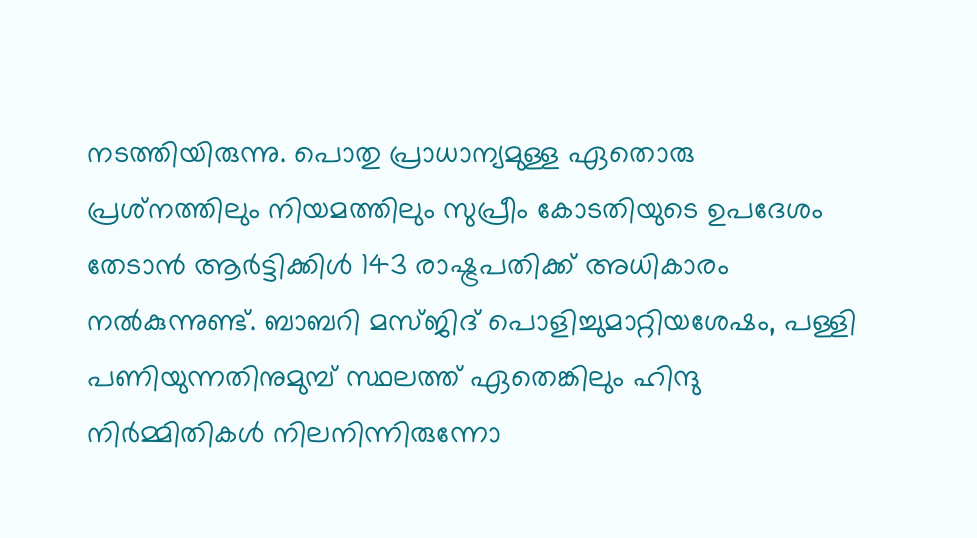നടത്തിയിരുന്നു. പൊതു പ്രാധാന്യമുള്ള ഏതൊരു പ്രശ്‌നത്തിലും നിയമത്തിലും സുപ്രീം കോടതിയുടെ ഉപദേശം തേടാന്‍ ആര്‍ട്ടിക്കിള്‍ 143 രാഷ്ട്രപതിക്ക് അധികാരം നല്‍കുന്നുണ്ട്. ബാബറി മസ്ജിദ് പൊളിച്ചുമാറ്റിയശേഷം, പള്ളി പണിയുന്നതിനുമുമ്പ് സ്ഥലത്ത് ഏതെങ്കിലും ഹിന്ദു നിര്‍മ്മിതികള്‍ നിലനിന്നിരുന്നോ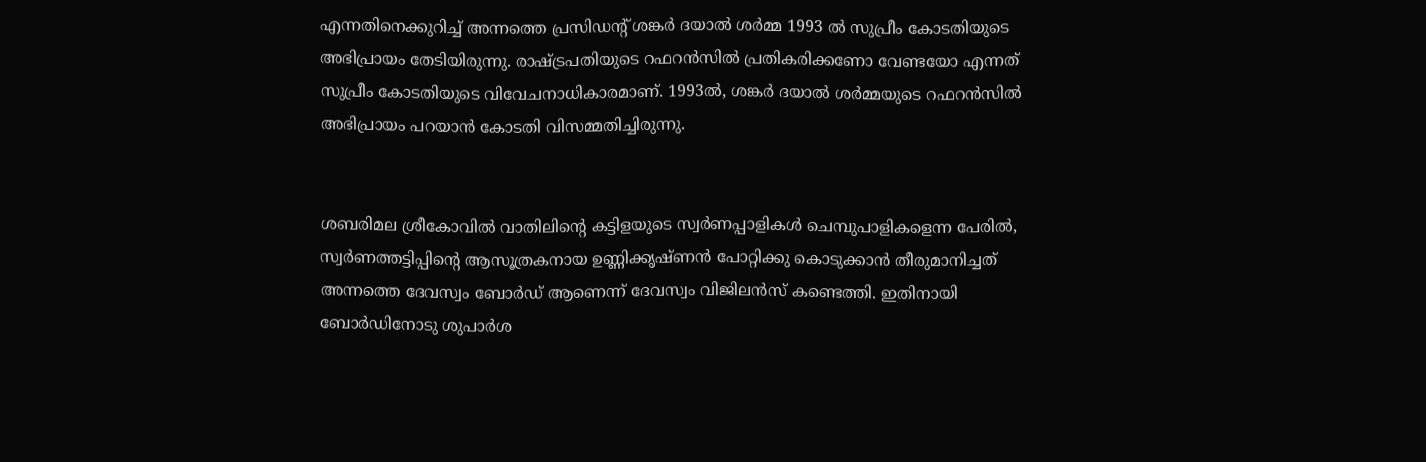എന്നതിനെക്കുറിച്ച് അന്നത്തെ പ്രസിഡന്റ് ശങ്കര്‍ ദയാല്‍ ശര്‍മ്മ 1993 ല്‍ സുപ്രീം കോടതിയുടെ അഭിപ്രായം തേടിയിരുന്നു. രാഷ്ട്രപതിയുടെ റഫറന്‍സില്‍ പ്രതികരിക്കണോ വേണ്ടയോ എന്നത് സുപ്രീം കോടതിയുടെ വിവേചനാധികാരമാണ്. 1993ല്‍, ശങ്കര്‍ ദയാല്‍ ശര്‍മ്മയുടെ റഫറന്‍സില്‍ അഭിപ്രായം പറയാന്‍ കോടതി വിസമ്മതിച്ചിരുന്നു.


ശബരിമല ശ്രീകോവില്‍ വാതിലിന്റെ കട്ടിളയുടെ സ്വര്‍ണപ്പാളികള്‍ ചെമ്പുപാളികളെന്ന പേരില്‍, സ്വര്‍ണത്തട്ടിപ്പിന്റെ ആസൂത്രകനായ ഉണ്ണിക്കൃഷ്ണന്‍ പോറ്റിക്കു കൊടുക്കാന്‍ തീരുമാനിച്ചത് അന്നത്തെ ദേവസ്വം ബോര്‍ഡ് ആണെന്ന് ദേവസ്വം വിജിലന്‍സ് കണ്ടെത്തി. ഇതിനായി ബോര്‍ഡിനോടു ശുപാര്‍ശ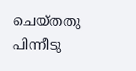ചെയ്തതു പിന്നീടു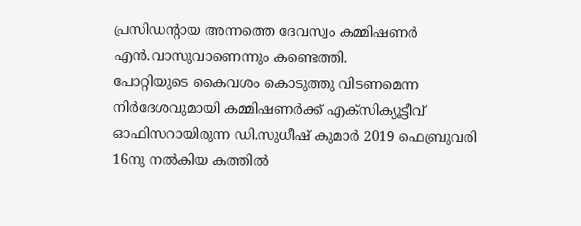പ്രസിഡന്റായ അന്നത്തെ ദേവസ്വം കമ്മിഷണര്‍ എന്‍.വാസുവാണെന്നും കണ്ടെത്തി.
പോറ്റിയുടെ കൈവശം കൊടുത്തു വിടണമെന്ന നിര്‍ദേശവുമായി കമ്മിഷണര്‍ക്ക് എക്‌സിക്യൂട്ടീവ് ഓഫിസറായിരുന്ന ഡി.സുധീഷ് കുമാര്‍ 2019 ഫെബ്രുവരി 16നു നല്‍കിയ കത്തില്‍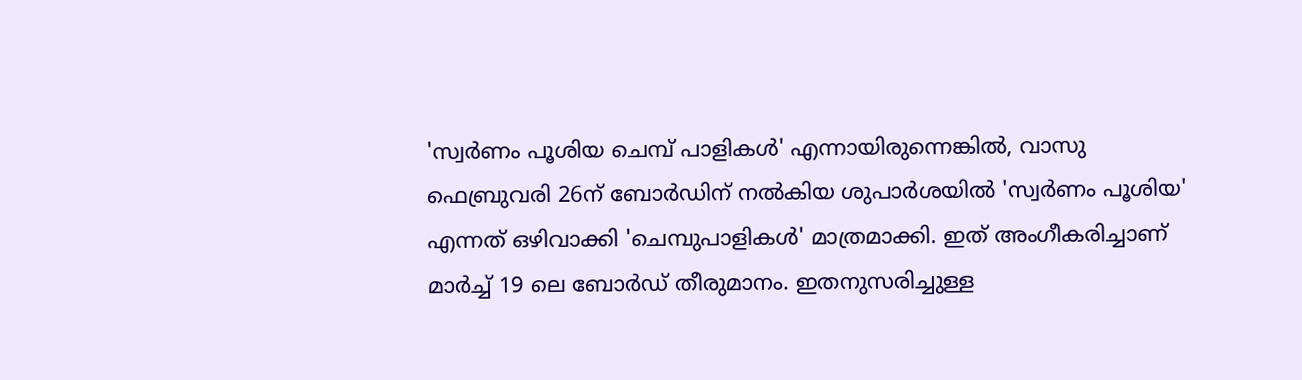'സ്വര്‍ണം പൂശിയ ചെമ്പ് പാളികള്‍' എന്നായിരുന്നെങ്കില്‍, വാസു ഫെബ്രുവരി 26ന് ബോര്‍ഡിന് നല്‍കിയ ശുപാര്‍ശയില്‍ 'സ്വര്‍ണം പൂശിയ' എന്നത് ഒഴിവാക്കി 'ചെമ്പുപാളികള്‍' മാത്രമാക്കി. ഇത് അംഗീകരിച്ചാണ് മാര്‍ച്ച് 19 ലെ ബോര്‍ഡ് തീരുമാനം. ഇതനുസരിച്ചുള്ള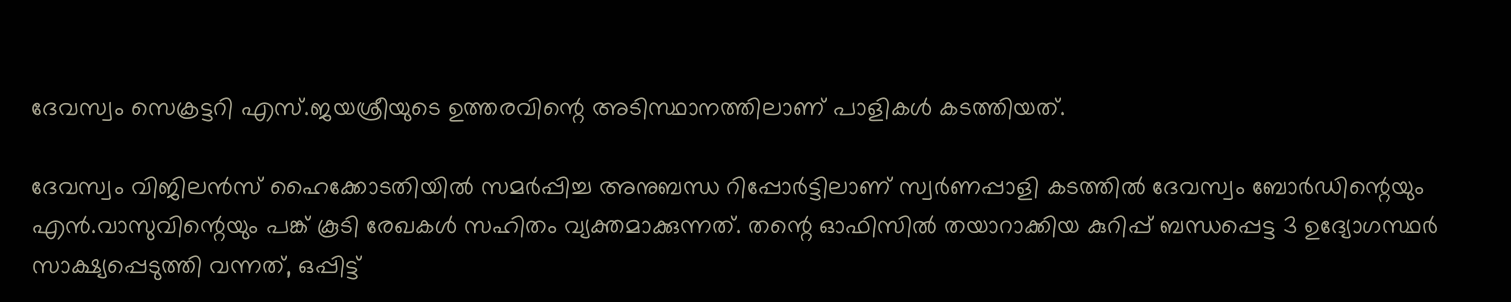ദേവസ്വം സെക്രട്ടറി എസ്.ജയശ്രീയുടെ ഉത്തരവിന്റെ അടിസ്ഥാനത്തിലാണ് പാളികള്‍ കടത്തിയത്.

ദേവസ്വം വിജിലന്‍സ് ഹൈക്കോടതിയില്‍ സമര്‍പ്പിച്ച അനുബന്ധ റിപ്പോര്‍ട്ടിലാണ് സ്വര്‍ണപ്പാളി കടത്തില്‍ ദേവസ്വം ബോര്‍ഡിന്റെയും എന്‍.വാസുവിന്റെയും പങ്ക് കൂടി രേഖകള്‍ സഹിതം വ്യക്തമാക്കുന്നത്. തന്റെ ഓഫിസില്‍ തയാറാക്കിയ കുറിപ്പ് ബന്ധപ്പെട്ട 3 ഉദ്യോഗസ്ഥര്‍ സാക്ഷ്യപ്പെടുത്തി വന്നത്, ഒപ്പിട്ട്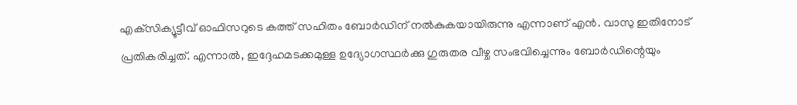എക്‌സിക്യൂട്ടീവ് ഓഫിസറുടെ കത്ത് സഹിതം ബോര്‍ഡിന് നല്‍കുകയായിരുന്നു എന്നാണ് എന്‍. വാസു ഇതിനോട് പ്രതികരിച്ചത്. എന്നാല്‍, ഇദ്ദേഹമടക്കമുള്ള ഉദ്യോഗസ്ഥര്‍ക്കു ഗുരുതര വീഴ്ച സംഭവിച്ചെന്നും ബോര്‍ഡിന്റെയും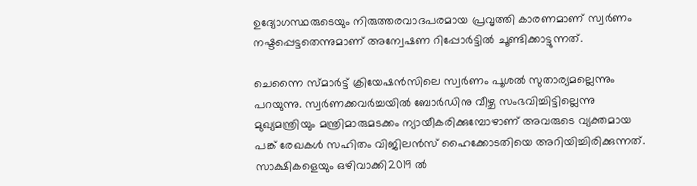ഉദ്യോഗസ്ഥരുടെയും നിരുത്തരവാദപരമായ പ്രവൃത്തി കാരണമാണ് സ്വര്‍ണം നഷ്ടപ്പെട്ടതെന്നുമാണ് അന്വേഷണ റിപ്പോര്‍ട്ടില്‍ ചൂണ്ടിക്കാട്ടുന്നത്.

ചെന്നൈ സ്മാര്‍ട്ട് ക്രിയേഷന്‍സിലെ സ്വര്‍ണം പൂശല്‍ സുതാര്യമല്ലെന്നും പറയുന്നു. സ്വര്‍ണക്കവര്‍ച്ചയില്‍ ബോര്‍ഡിനു വീഴ്ച സംഭവിച്ചിട്ടില്ലെന്നു മുഖ്യമന്ത്രിയും മന്ത്രിമാരുമടക്കം ന്യായീകരിക്കുമ്പോഴാണ് അവരുടെ വ്യക്തമായ പങ്ക് രേഖകള്‍ സഹിതം വിജിലന്‍സ് ഹൈക്കോടതിയെ അറിയിച്ചിരിക്കുന്നത്. സാക്ഷികളെയും ഒഴിവാക്കി2019 ല്‍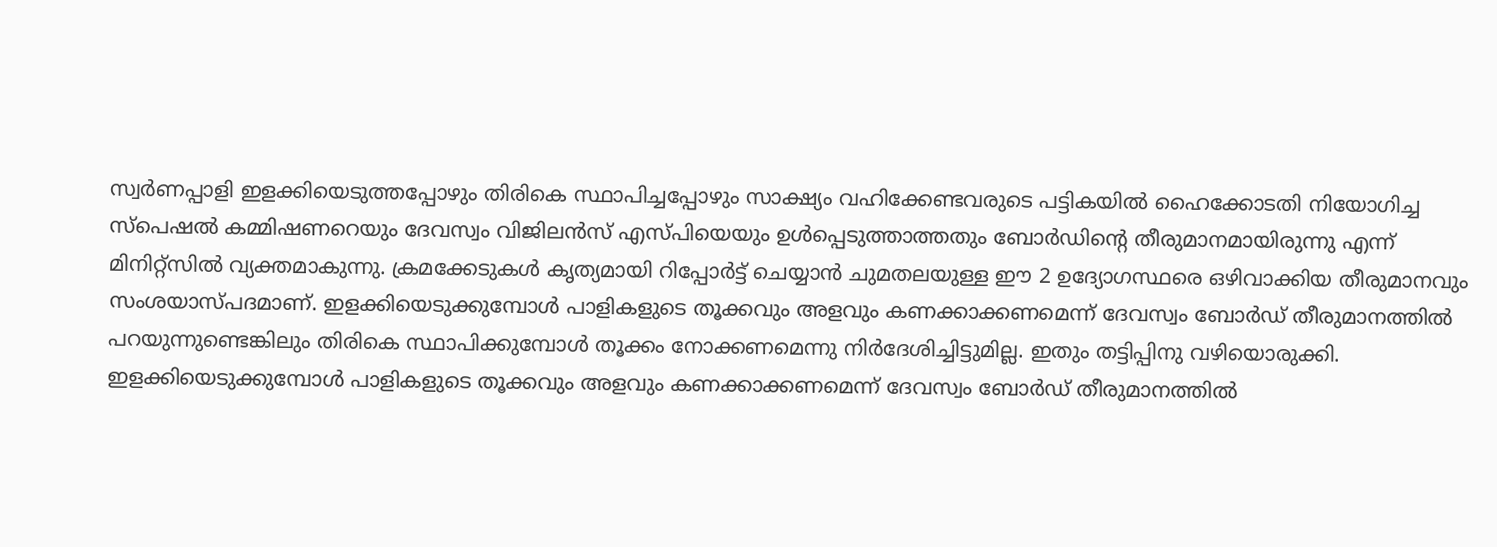സ്വര്‍ണപ്പാളി ഇളക്കിയെടുത്തപ്പോഴും തിരികെ സ്ഥാപിച്ചപ്പോഴും സാക്ഷ്യം വഹിക്കേണ്ടവരുടെ പട്ടികയില്‍ ഹൈക്കോടതി നിയോഗിച്ച സ്‌പെഷല്‍ കമ്മിഷണറെയും ദേവസ്വം വിജിലന്‍സ് എസ്പിയെയും ഉള്‍പ്പെടുത്താത്തതും ബോര്‍ഡിന്റെ തീരുമാനമായിരുന്നു എന്ന് മിനിറ്റ്‌സില്‍ വ്യക്തമാകുന്നു. ക്രമക്കേടുകള്‍ കൃത്യമായി റിപ്പോര്‍ട്ട് ചെയ്യാന്‍ ചുമതലയുള്ള ഈ 2 ഉദ്യോഗസ്ഥരെ ഒഴിവാക്കിയ തീരുമാനവും സംശയാസ്പദമാണ്. ഇളക്കിയെടുക്കുമ്പോള്‍ പാളികളുടെ തൂക്കവും അളവും കണക്കാക്കണമെന്ന് ദേവസ്വം ബോര്‍ഡ് തീരുമാനത്തില്‍ പറയുന്നുണ്ടെങ്കിലും തിരികെ സ്ഥാപിക്കുമ്പോള്‍ തൂക്കം നോക്കണമെന്നു നിര്‍ദേശിച്ചിട്ടുമില്ല. ഇതും തട്ടിപ്പിനു വഴിയൊരുക്കി. ഇളക്കിയെടുക്കുമ്പോള്‍ പാളികളുടെ തൂക്കവും അളവും കണക്കാക്കണമെന്ന് ദേവസ്വം ബോര്‍ഡ് തീരുമാനത്തില്‍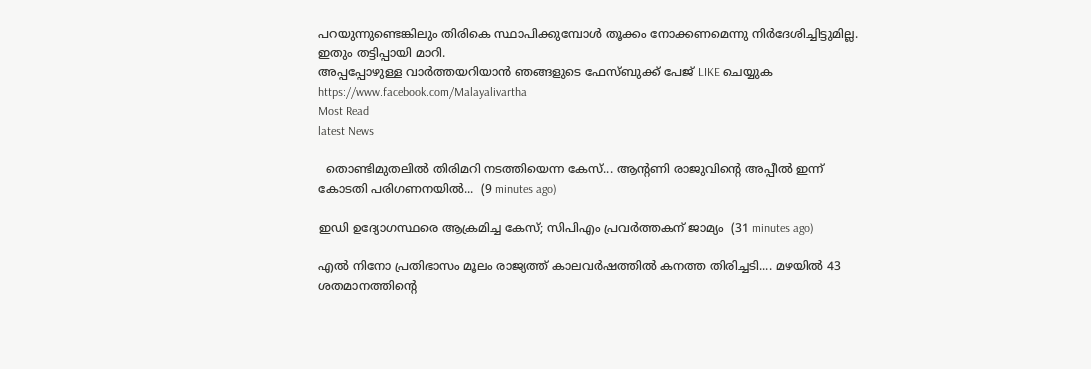പറയുന്നുണ്ടെങ്കിലും തിരികെ സ്ഥാപിക്കുമ്പോള്‍ തൂക്കം നോക്കണമെന്നു നിര്‍ദേശിച്ചിട്ടുമില്ല. ഇതും തട്ടിപ്പായി മാറി.
അപ്പപ്പോഴുള്ള വാര്‍ത്തയറിയാന്‍ ഞങ്ങളുടെ ഫേസ്‌ബുക്ക്‌ പേജ് LIKE ചെയ്യുക
https://www.facebook.com/Malayalivartha
Most Read
latest News

  തൊണ്ടിമുതലിൽ തിരിമറി നടത്തിയെന്ന കേസ്... ആന്റണി രാജുവിന്റെ അപ്പീൽ ഇന്ന് കോടതി പരിഗണനയിൽ...  (9 minutes ago)

ഇഡി ഉദ്യോഗസ്ഥരെ ആക്രമിച്ച കേസ്; സിപിഎം പ്രവർത്തകന് ജാമ്യം  (31 minutes ago)

എൽ നിനോ പ്രതിഭാസം മൂലം രാജ്യത്ത് കാലവർഷത്തിൽ കനത്ത തിരിച്ചടി.... മഴയിൽ 43 ശതമാനത്തിന്റെ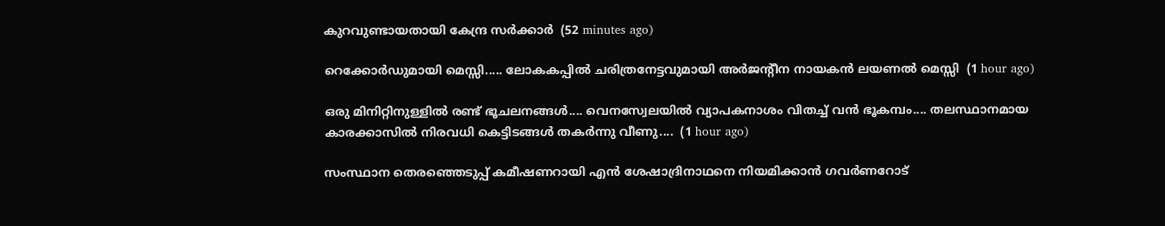കുറവുണ്ടായതായി കേന്ദ്ര സർക്കാർ  (52 minutes ago)

റെക്കോർഡുമായി മെസ്സി..... ലോകകപ്പിൽ ചരിത്രനേട്ടവുമായി അർജന്റീന നായകൻ ലയണൽ മെസ്സി  (1 hour ago)

ഒരു മിനിറ്റിനുള്ളില്‍ രണ്ട് ഭൂചലനങ്ങൾ.... വെനസ്വേലയില്‍ വ്യാപകനാശം വിതച്ച് വന്‍ ഭൂകമ്പം.... തലസ്ഥാനമായ കാരക്കാസില്‍ നിരവധി കെട്ടിടങ്ങള്‍ തകര്‍ന്നു വീണു....  (1 hour ago)

സംസ്ഥാന തെരഞ്ഞെടുപ്പ്‌ കമീഷണറായി എന്‍ ശേഷാദ്രിനാഥനെ നിയമിക്കാൻ ഗവര്‍ണറോട്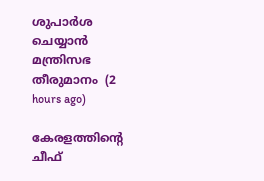ശുപാര്‍ശ ചെയ്യാന്‍ മന്ത്രിസഭ തീരുമാനം  (2 hours ago)

കേരളത്തിന്റെ ചീഫ്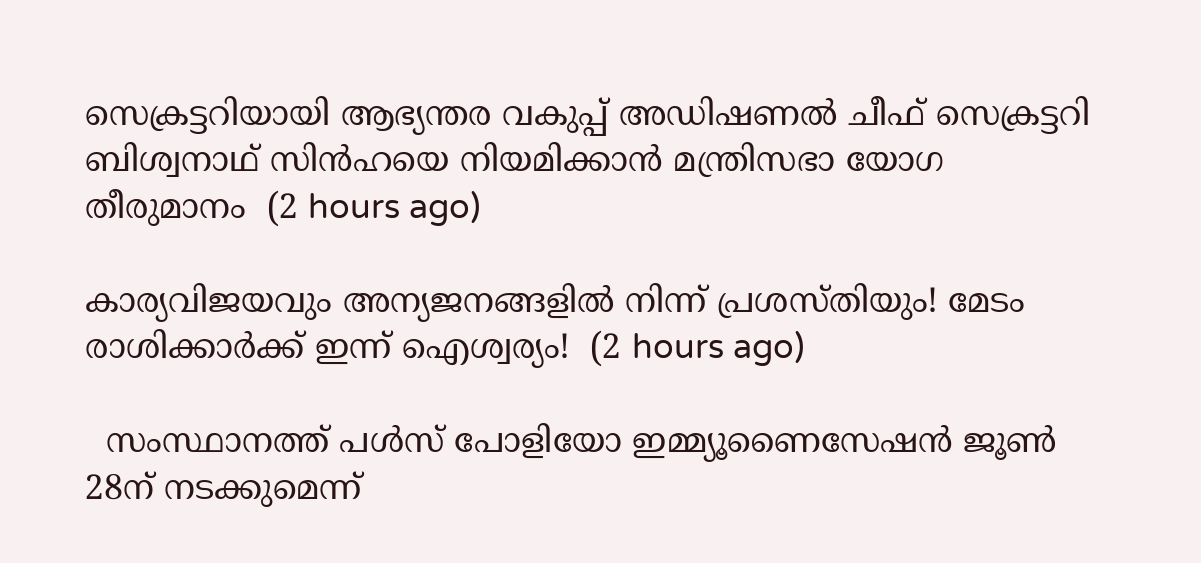സെക്രട്ടറിയായി ആഭ്യന്തര വകുപ്പ് അഡിഷണൽ ചീഫ് സെക്രട്ടറി ബിശ്വനാഥ് സിൻഹയെ നിയമിക്കാൻ മന്ത്രിസഭാ യോഗ തീരുമാനം  (2 hours ago)

കാര്യവിജയവും അന്യജനങ്ങളിൽ നിന്ന് പ്രശസ്തിയും! മേടം രാശിക്കാർക്ക് ഇന്ന് ഐശ്വര്യം!  (2 hours ago)

  സംസ്ഥാനത്ത് പൾസ് പോളിയോ ഇമ്മ്യൂണൈസേഷൻ ജൂൺ 28ന് നടക്കുമെന്ന്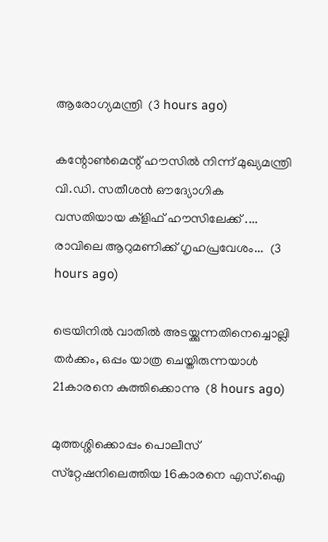ആരോഗ്യമന്ത്രി  (3 hours ago)

കന്റോണ്‍മെന്റ് ഹൗസിൽ നിന്ന് മുഖ്യമന്ത്രി വി.ഡി. സതീശൻ ഔദ്യോഗിക വസതിയായ ക്ളിഫ് ഹൗസിലേക്ക് .... രാവിലെ ആറുമണിക്ക് ഗൃഹപ്രവേശം...  (3 hours ago)

ട്രെയിനില്‍ വാതില്‍ അടയ്ക്കുന്നതിനെച്ചൊല്ലി തര്‍ക്കം, ഒപ്പം യാത്ര ചെയ്തിരുന്നയാള്‍ 21കാരനെ കുത്തിക്കൊന്നു  (8 hours ago)

മുത്തശ്ശിക്കൊപ്പം പൊലീസ് സ്‌റ്റേഷനിലെത്തിയ 16കാരനെ എസ്.ഐ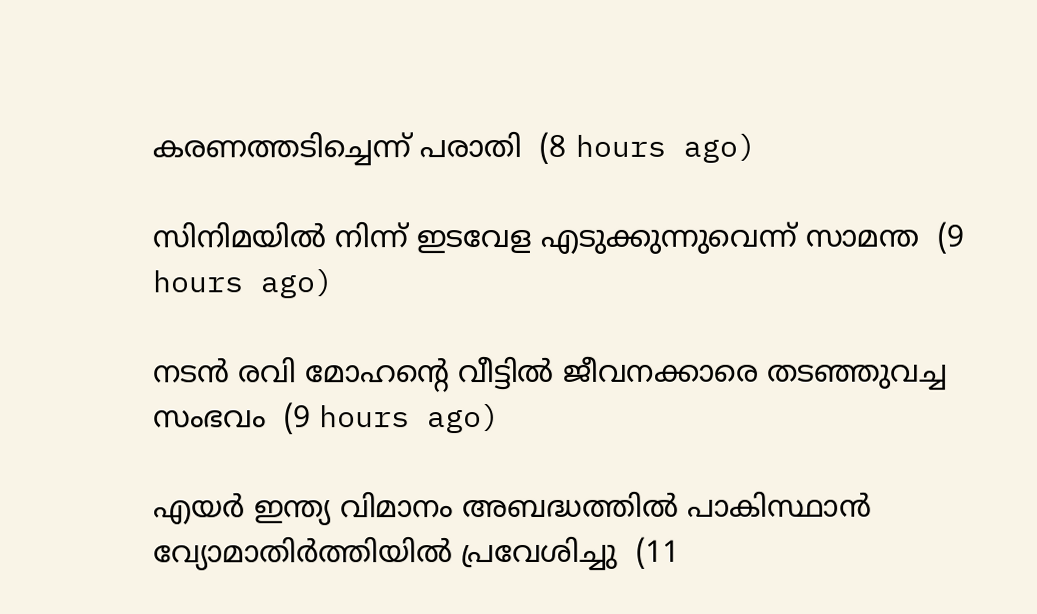കരണത്തടിച്ചെന്ന് പരാതി  (8 hours ago)

സിനിമയില്‍ നിന്ന് ഇടവേള എടുക്കുന്നുവെന്ന് സാമന്ത  (9 hours ago)

നടന്‍ രവി മോഹന്റെ വീട്ടില്‍ ജീവനക്കാരെ തടഞ്ഞുവച്ച സംഭവം  (9 hours ago)

എയര്‍ ഇന്ത്യ വിമാനം അബദ്ധത്തില്‍ പാകിസ്ഥാന്‍ വ്യോമാതിര്‍ത്തിയില്‍ പ്രവേശിച്ചു  (11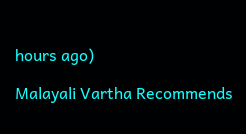hours ago)

Malayali Vartha Recommends